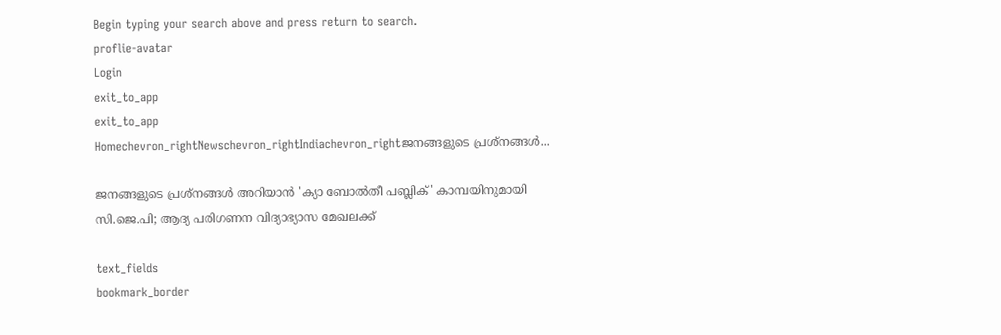Begin typing your search above and press return to search.
proflie-avatar
Login
exit_to_app
exit_to_app
Homechevron_rightNewschevron_rightIndiachevron_rightജനങ്ങളുടെ പ്രശ്നങ്ങൾ...

ജനങ്ങളുടെ പ്രശ്നങ്ങൾ അറിയാൻ 'ക്യാ ബോൽതീ പബ്ലിക്' കാമ്പയിനുമായി സി.ജെ.പി; ആദ്യ പരിഗണന വിദ്യാഭ്യാസ മേഖലക്ക്

text_fields
bookmark_border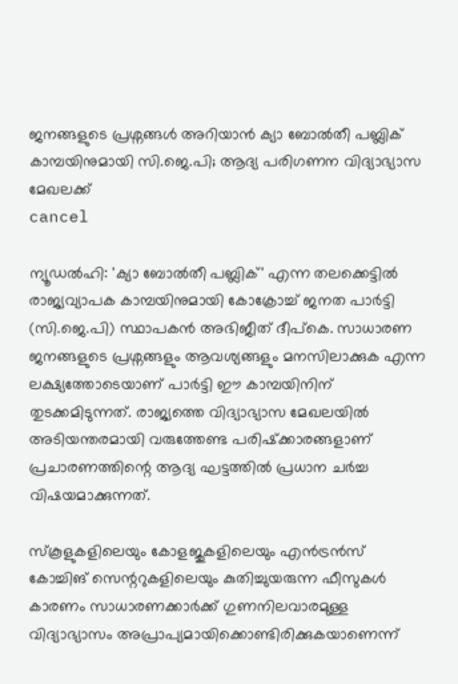ജനങ്ങളുടെ പ്രശ്നങ്ങൾ അറിയാൻ ക്യാ ബോൽതീ പബ്ലിക് കാമ്പയിനുമായി സി.ജെ.പി; ആദ്യ പരിഗണന വിദ്യാഭ്യാസ മേഖലക്ക്
cancel

ന്യൂഡൽഹി: 'ക്യാ ബോൽതീ പബ്ലിക്' എന്ന തലക്കെട്ടിൽ രാജ്യവ്യാപക കാമ്പയിനുമായി കോക്രോച്ച് ജനത പാർട്ടി (സി.ജെ.പി) സ്ഥാപകൻ അഭിജീത് ദീപ്കെ. സാധാരണ ജനങ്ങളുടെ പ്രശ്നങ്ങളും ആവശ്യങ്ങളും മനസിലാക്കുക എന്ന ലക്ഷ്യത്തോടെയാണ് പാർട്ടി ഈ കാമ്പയിനിന് തുടക്കമിടുന്നത്. രാജ്യത്തെ വിദ്യാഭ്യാസ മേഖലയിൽ അടിയന്തരമായി വരുത്തേണ്ട പരിഷ്‌ക്കാരങ്ങളാണ് പ്രചാരണത്തിന്റെ ആദ്യ ഘട്ടത്തിൽ പ്രധാന ചർച്ച വിഷയമാക്കുന്നത്.

സ്‌കൂളുകളിലെയും കോളജുകളിലെയും എൻട്രൻസ് കോച്ചിങ് സെന്ററുകളിലെയും കുതിച്ചുയരുന്ന ഫീസുകൾ കാരണം സാധാരണക്കാർക്ക് ഗുണനിലവാരമുള്ള വിദ്യാഭ്യാസം അപ്രാപ്യമായിക്കൊണ്ടിരിക്കുകയാണെന്ന്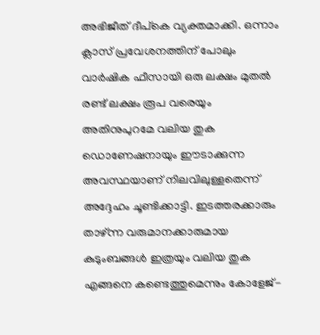അഭിജീത് ദീപ്കെ വ്യക്തമാക്കി. ഒന്നാം ക്ലാസ് പ്രവേശനത്തിന് പോലും വാർഷിക ഫീസായി ഒരു ലക്ഷം മുതൽ രണ്ട് ലക്ഷം രൂപ വരെയും അതിനുപുറമേ വലിയ തുക ഡൊണേഷനായും ഈടാക്കുന്ന അവസ്ഥയാണ് നിലവിലുള്ളതെന്ന് അദ്ദേഹം ചൂണ്ടിക്കാട്ടി. ഇടത്തരക്കാരും താഴ്ന്ന വരുമാനക്കാരുമായ കുടുംബങ്ങൾ ഇത്രയും വലിയ തുക എങ്ങനെ കണ്ടെത്തുമെന്നും കോളേജ്-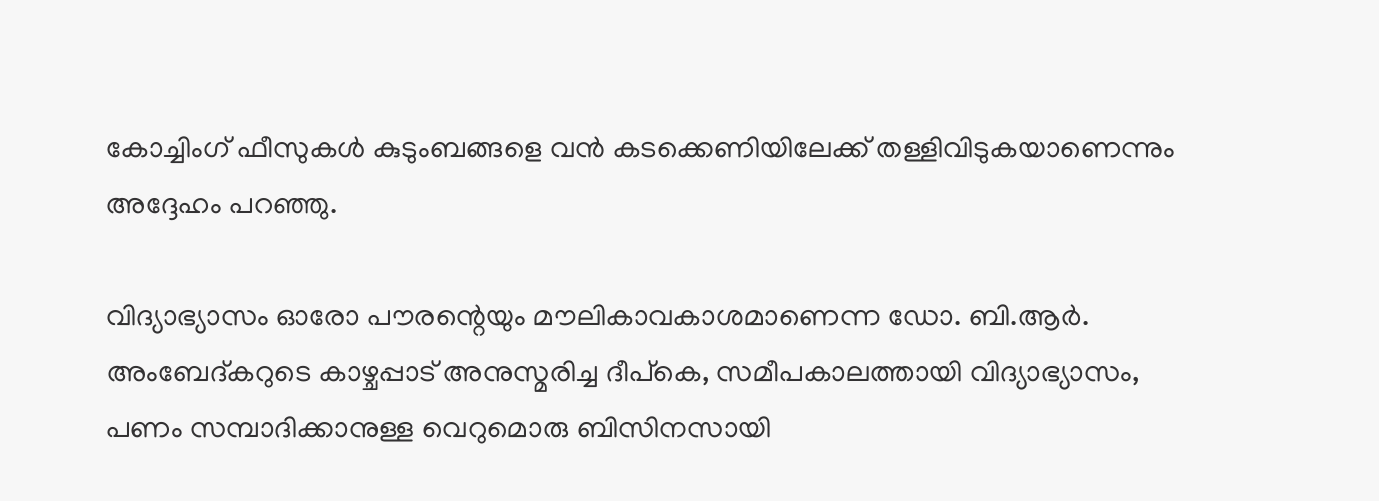കോച്ചിംഗ് ഫീസുകൾ കുടുംബങ്ങളെ വൻ കടക്കെണിയിലേക്ക് തള്ളിവിടുകയാണെന്നും അദ്ദേഹം പറഞ്ഞു.

വിദ്യാഭ്യാസം ഓരോ പൗരന്റെയും മൗലികാവകാശമാണെന്ന ഡോ. ബി.ആർ. അംബേദ്കറുടെ കാഴ്ചപ്പാട് അനുസ്മരിച്ച ദീപ്കെ, സമീപകാലത്തായി വിദ്യാഭ്യാസം, പണം സമ്പാദിക്കാനുള്ള വെറുമൊരു ബിസിനസായി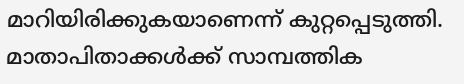മാറിയിരിക്കുകയാണെന്ന് കുറ്റപ്പെടുത്തി. മാതാപിതാക്കൾക്ക് സാമ്പത്തിക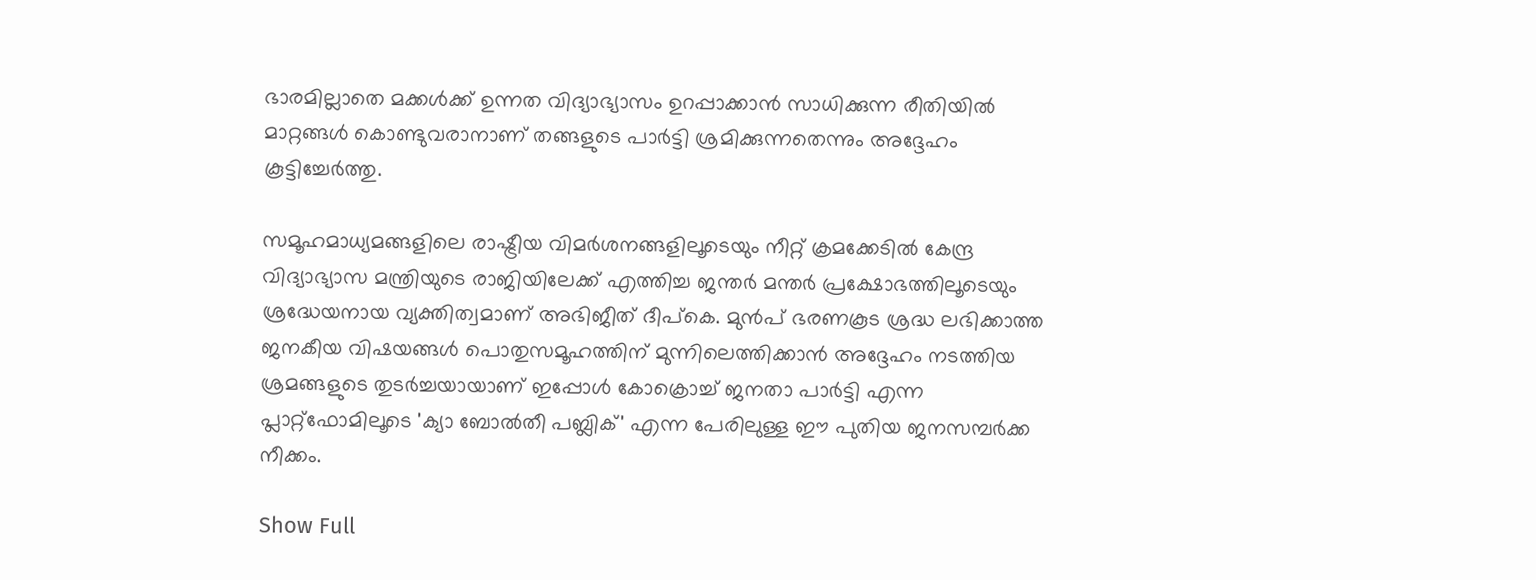ഭാരമില്ലാതെ മക്കൾക്ക് ഉന്നത വിദ്യാഭ്യാസം ഉറപ്പാക്കാൻ സാധിക്കുന്ന രീതിയിൽ മാറ്റങ്ങൾ കൊണ്ടുവരാനാണ് തങ്ങളുടെ പാർട്ടി ശ്രമിക്കുന്നതെന്നും അദ്ദേഹം കൂട്ടിച്ചേർത്തു.

സമൂഹമാധ്യമങ്ങളിലെ രാഷ്ട്രീയ വിമർശനങ്ങളിലൂടെയും നീറ്റ് ക്രമക്കേടിൽ കേന്ദ്ര വിദ്യാഭ്യാസ മന്ത്രിയുടെ രാജിയിലേക്ക് എത്തിച്ച ജന്തർ മന്തർ പ്രക്ഷോഭത്തിലൂടെയും ശ്രദ്ധേയനായ വ്യക്തിത്വമാണ് അഭിജീത് ദീപ്കെ. മുൻപ് ഭരണകൂട ശ്രദ്ധ ലഭിക്കാത്ത ജനകീയ വിഷയങ്ങൾ പൊതുസമൂഹത്തിന് മുന്നിലെത്തിക്കാൻ അദ്ദേഹം നടത്തിയ ശ്രമങ്ങളുടെ തുടർച്ചയായാണ് ഇപ്പോൾ കോക്രൊച്ച് ജനതാ പാർട്ടി എന്ന പ്ലാറ്റ്‌ഫോമിലൂടെ 'ക്യാ ബോൽതീ പബ്ലിക്' എന്ന പേരിലുള്ള ഈ പുതിയ ജനസമ്പർക്ക നീക്കം.

Show Full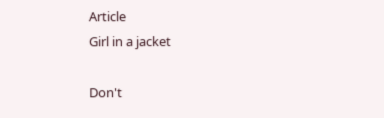Article
Girl in a jacket

Don't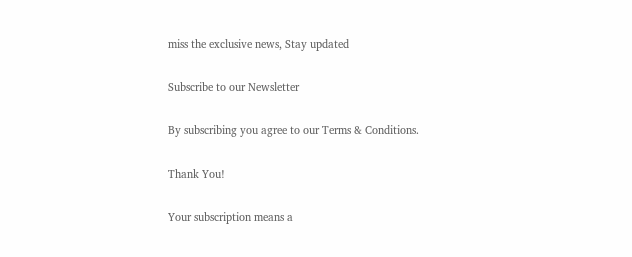miss the exclusive news, Stay updated

Subscribe to our Newsletter

By subscribing you agree to our Terms & Conditions.

Thank You!

Your subscription means a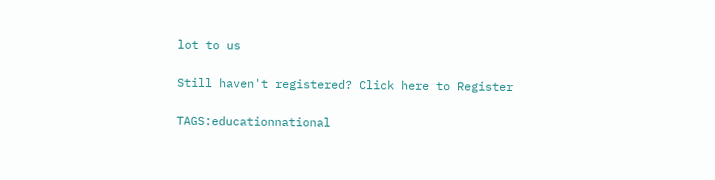lot to us

Still haven't registered? Click here to Register

TAGS:educationnational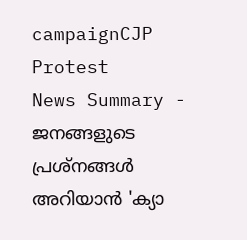campaignCJP Protest
News Summary - ജനങ്ങളുടെ പ്രശ്നങ്ങൾ അറിയാൻ 'ക്യാ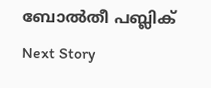ബോൽതീ പബ്ലിക്
Next Story